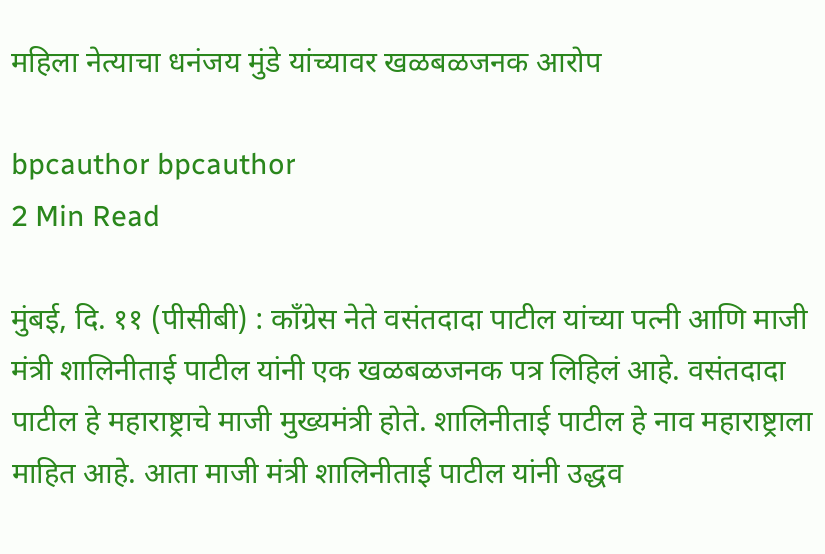महिला नेत्याचा धनंजय मुंडे यांच्यावर खळबळजनक आरोप

bpcauthor bpcauthor
2 Min Read

मुंबई, दि. ११ (पीसीबी) : काँग्रेस नेते वसंतदादा पाटील यांच्या पत्नी आणि माजी मंत्री शालिनीताई पाटील यांनी एक खळबळजनक पत्र लिहिलं आहे. वसंतदादा पाटील हे महाराष्ट्राचे माजी मुख्यमंत्री होते. शालिनीताई पाटील हे नाव महाराष्ट्राला माहित आहे. आता माजी मंत्री शालिनीताई पाटील यांनी उद्धव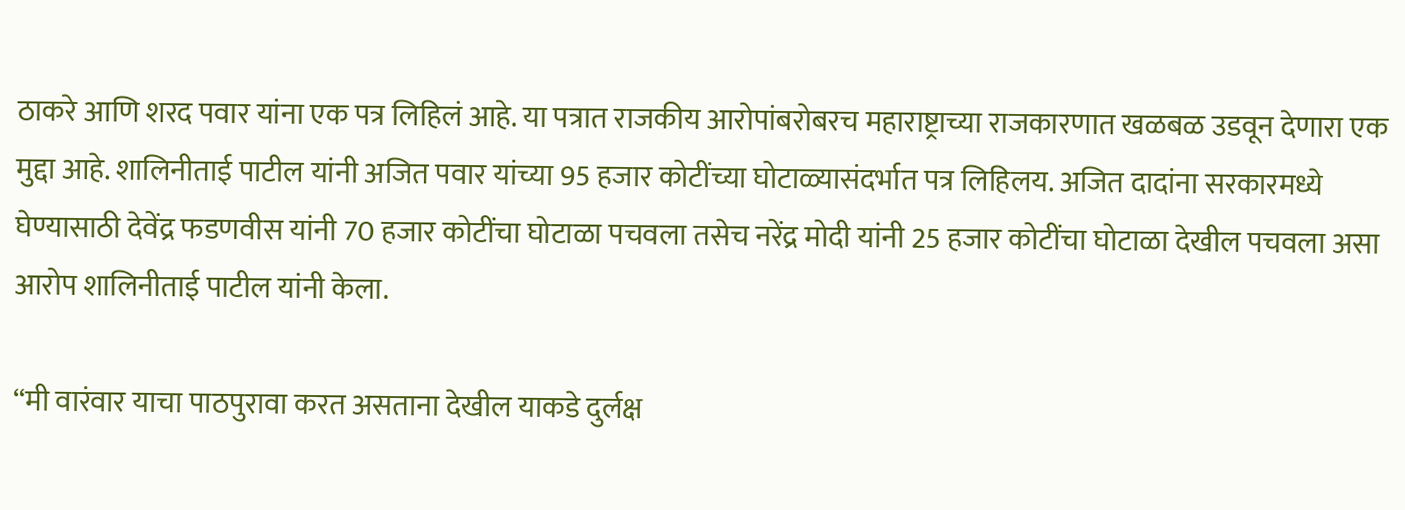ठाकरे आणि शरद पवार यांना एक पत्र लिहिलं आहे. या पत्रात राजकीय आरोपांबरोबरच महाराष्ट्राच्या राजकारणात खळबळ उडवून देणारा एक मुद्दा आहे. शालिनीताई पाटील यांनी अजित पवार यांच्या 95 हजार कोटींच्या घोटाळ्यासंदर्भात पत्र लिहिलय. अजित दादांना सरकारमध्ये घेण्यासाठी देवेंद्र फडणवीस यांनी 70 हजार कोटींचा घोटाळा पचवला तसेच नरेंद्र मोदी यांनी 25 हजार कोटींचा घोटाळा देखील पचवला असा आरोप शालिनीताई पाटील यांनी केला.

“मी वारंवार याचा पाठपुरावा करत असताना देखील याकडे दुर्लक्ष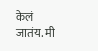केलं जातंय. मी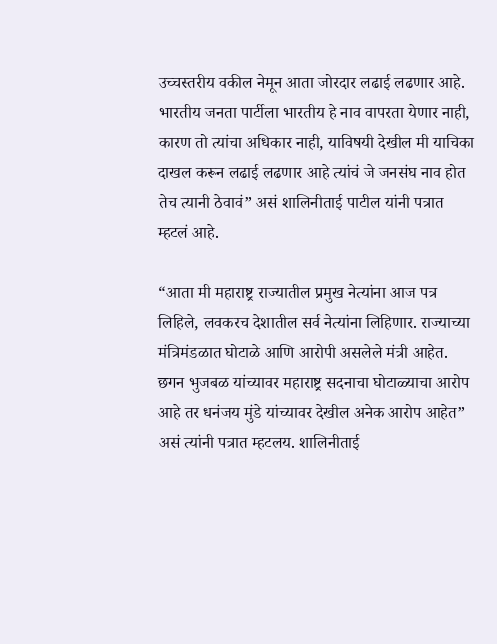उच्चस्तरीय वकील नेमून आता जोरदार लढाई लढणार आहे. भारतीय जनता पार्टीला भारतीय हे नाव वापरता येणार नाही, कारण तो त्यांचा अधिकार नाही, याविषयी देखील मी याचिका दाखल करून लढाई लढणार आहे त्यांचं जे जनसंघ नाव होत तेच त्यानी ठेवावं” असं शालिनीताई पाटील यांनी पत्रात म्हटलं आहे.

“आता मी महाराष्ट्र राज्यातील प्रमुख नेत्यांना आज पत्र लिहिले, लवकरच देशातील सर्व नेत्यांना लिहिणार. राज्याच्या मंत्रिमंडळात घोटाळे आणि आरोपी असलेले मंत्री आहेत. छगन भुजबळ यांच्यावर महाराष्ट्र सदनाचा घोटाळ्याचा आरोप आहे तर धनंजय मुंडे यांच्यावर देखील अनेक आरोप आहेत” असं त्यांनी पत्रात म्हटलय. शालिनीताई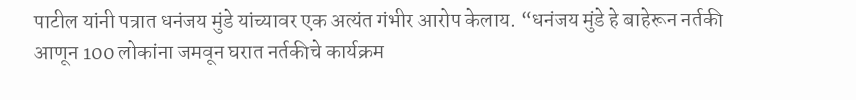पाटील यांनी पत्रात धनंजय मुंडे यांच्यावर एक अत्यंत गंभीर आरोप केलाय. “धनंजय मुंडे हे बाहेरून नर्तकी आणून 100 लोकांना जमवून घरात नर्तकीचे कार्यक्रम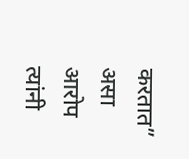करतात” असा आरोप त्यांनी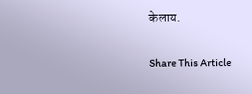केलाय.

Share This Article